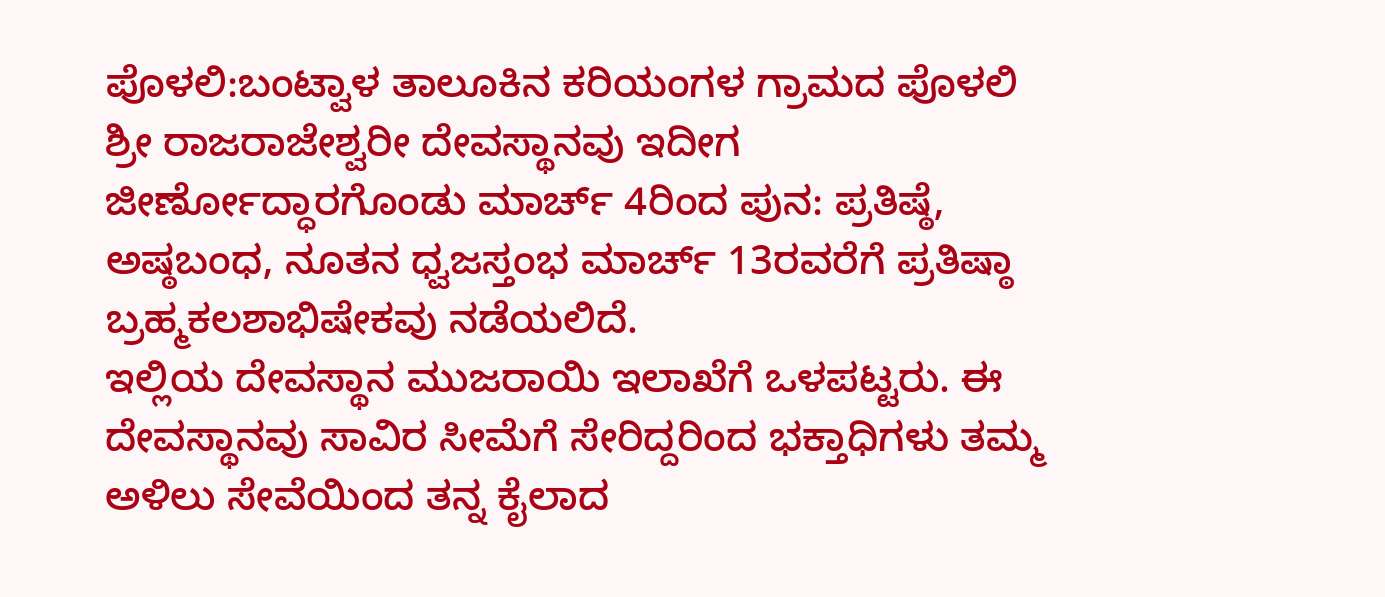ಪೊಳಲಿ:ಬಂಟ್ವಾಳ ತಾಲೂಕಿನ ಕರಿಯಂಗಳ ಗ್ರಾಮದ ಪೊಳಲಿ ಶ್ರೀ ರಾಜರಾಜೇಶ್ವರೀ ದೇವಸ್ಥಾನವು ಇದೀಗ ಜೀರ್ಣೋದ್ಧಾರಗೊಂಡು ಮಾರ್ಚ್ 4ರಿಂದ ಪುನ: ಪ್ರತಿಷ್ಠೆ, ಅಷ್ಠಬಂಧ, ನೂತನ ಧ್ವಜಸ್ತಂಭ ಮಾರ್ಚ್ 13ರವರೆಗೆ ಪ್ರತಿಷ್ಠಾ ಬ್ರಹ್ಮಕಲಶಾಭಿಷೇಕವು ನಡೆಯಲಿದೆ.
ಇಲ್ಲಿಯ ದೇವಸ್ಥಾನ ಮುಜರಾಯಿ ಇಲಾಖೆಗೆ ಒಳಪಟ್ಟರು. ಈ ದೇವಸ್ಥಾನವು ಸಾವಿರ ಸೀಮೆಗೆ ಸೇರಿದ್ದರಿಂದ ಭಕ್ತಾಧಿಗಳು ತಮ್ಮ ಅಳಿಲು ಸೇವೆಯಿಂದ ತನ್ನ ಕೈಲಾದ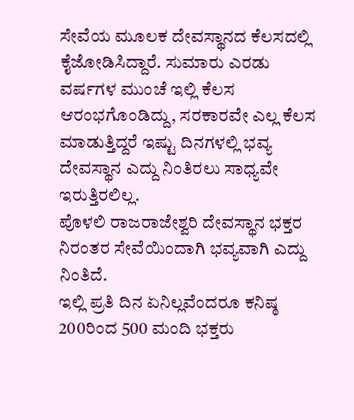ಸೇವೆಯ ಮೂಲಕ ದೇವಸ್ಥಾನದ ಕೆಲಸದಲ್ಲಿ ಕೈಜೋಡಿಸಿದ್ದಾರೆ. ಸುಮಾರು ಎರಡು ವರ್ಷಗಳ ಮುಂಚೆ ಇಲ್ಲಿ ಕೆಲಸ ಆರಂಭಗೊಂಡಿದ್ದು, ಸರಕಾರವೇ ಎಲ್ಲ ಕೆಲಸ ಮಾಡುತ್ತಿದ್ದರೆ ಇಷ್ಟು ದಿನಗಳಲ್ಲಿ ಭವ್ಯ ದೇವಸ್ಥಾನ ಎದ್ದು ನಿಂತಿರಲು ಸಾಧ್ಯವೇ ಇರುತ್ತಿರಲಿಲ್ಲ.
ಪೊಳಲಿ ರಾಜರಾಜೇಶ್ವರಿ ದೇವಸ್ಥಾನ ಭಕ್ತರ ನಿರಂತರ ಸೇವೆಯಿಂದಾಗಿ ಭವ್ಯವಾಗಿ ಎದ್ದು ನಿಂತಿದೆ.
ಇಲ್ಲಿ ಪ್ರತಿ ದಿನ ಏನಿಲ್ಲವೆಂದರೂ ಕನಿಷ್ಠ 200ರಿಂದ 500 ಮಂದಿ ಭಕ್ತರು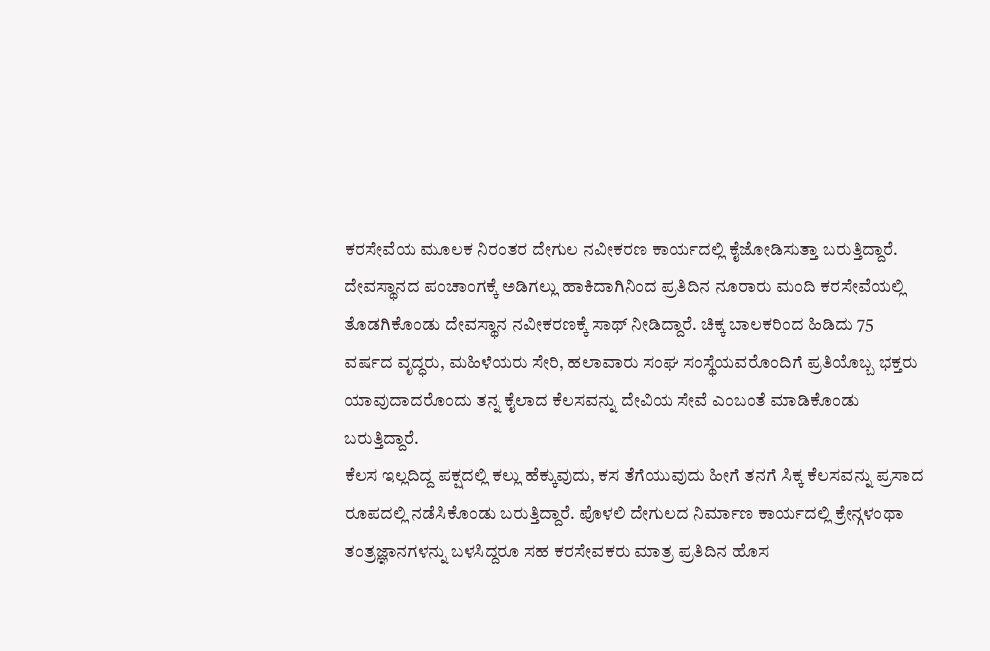ಕರಸೇವೆಯ ಮೂಲಕ ನಿರಂತರ ದೇಗುಲ ನವೀಕರಣ ಕಾರ್ಯದಲ್ಲಿ ಕೈಜೋಡಿಸುತ್ತಾ ಬರುತ್ತಿದ್ದಾರೆ. ದೇವಸ್ಥಾನದ ಪಂಚಾಂಗಕ್ಕೆ ಅಡಿಗಲ್ಲು ಹಾಕಿದಾಗಿನಿಂದ ಪ್ರತಿದಿನ ನೂರಾರು ಮಂದಿ ಕರಸೇವೆಯಲ್ಲಿ ತೊಡಗಿಕೊಂಡು ದೇವಸ್ಥಾನ ನವೀಕರಣಕ್ಕೆ ಸಾಥ್ ನೀಡಿದ್ದಾರೆ. ಚಿಕ್ಕ ಬಾಲಕರಿಂದ ಹಿಡಿದು 75 ವರ್ಷದ ವೃದ್ಧರು, ಮಹಿಳೆಯರು ಸೇರಿ, ಹಲಾವಾರು ಸಂಘ ಸಂಸ್ಥೆಯವರೊಂದಿಗೆ ಪ್ರತಿಯೊಬ್ಬ ಭಕ್ತರು ಯಾವುದಾದರೊಂದು ತನ್ನ ಕೈಲಾದ ಕೆಲಸವನ್ನು ದೇವಿಯ ಸೇವೆ ಎಂಬಂತೆ ಮಾಡಿಕೊಂಡು ಬರುತ್ತಿದ್ದಾರೆ.
ಕೆಲಸ ಇಲ್ಲದಿದ್ದ ಪಕ್ಷದಲ್ಲಿ ಕಲ್ಲು ಹೆಕ್ಕುವುದು, ಕಸ ತೆಗೆಯುವುದು ಹೀಗೆ ತನಗೆ ಸಿಕ್ಕ ಕೆಲಸವನ್ನು ಪ್ರಸಾದ ರೂಪದಲ್ಲಿ ನಡೆಸಿಕೊಂಡು ಬರುತ್ತಿದ್ದಾರೆ. ಪೊಳಲಿ ದೇಗುಲದ ನಿರ್ಮಾಣ ಕಾರ್ಯದಲ್ಲಿ ಕ್ರೇನ್ಗಳಂಥಾ ತಂತ್ರಜ್ಞಾನಗಳನ್ನು ಬಳಸಿದ್ದರೂ ಸಹ ಕರಸೇವಕರು ಮಾತ್ರ ಪ್ರತಿದಿನ ಹೊಸ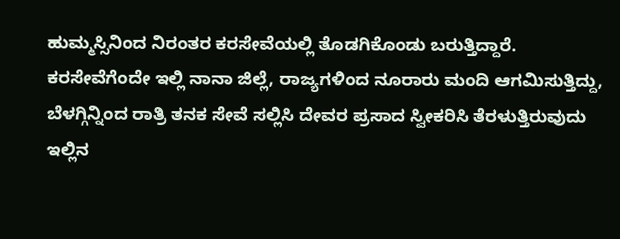ಹುಮ್ಮಸ್ಸಿನಿಂದ ನಿರಂತರ ಕರಸೇವೆಯಲ್ಲಿ ತೊಡಗಿಕೊಂಡು ಬರುತ್ತಿದ್ದಾರೆ.
ಕರಸೇವೆಗೆಂದೇ ಇಲ್ಲಿ ನಾನಾ ಜಿಲ್ಲೆ, ರಾಜ್ಯಗಳಿಂದ ನೂರಾರು ಮಂದಿ ಆಗಮಿಸುತ್ತಿದ್ದು, ಬೆಳಗ್ಗಿನ್ನಿಂದ ರಾತ್ರಿ ತನಕ ಸೇವೆ ಸಲ್ಲಿಸಿ ದೇವರ ಪ್ರಸಾದ ಸ್ವೀಕರಿಸಿ ತೆರಳುತ್ತಿರುವುದು ಇಲ್ಲಿನ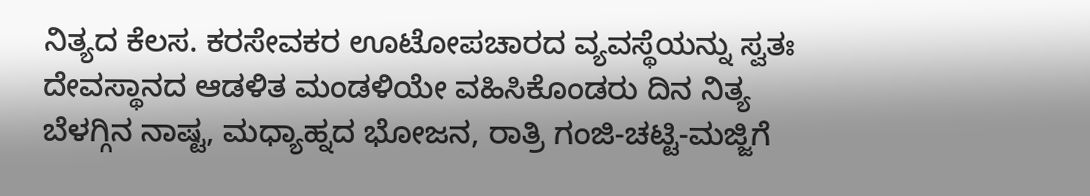ನಿತ್ಯದ ಕೆಲಸ. ಕರಸೇವಕರ ಊಟೋಪಚಾರದ ವ್ಯವಸ್ಥೆಯನ್ನು ಸ್ವತಃ ದೇವಸ್ಥಾನದ ಆಡಳಿತ ಮಂಡಳಿಯೇ ವಹಿಸಿಕೊಂಡರು ದಿನ ನಿತ್ಯ ಬೆಳಗ್ಗಿನ ನಾಷ್ಟ, ಮಧ್ಯಾಹ್ನದ ಭೋಜನ, ರಾತ್ರಿ ಗಂಜಿ-ಚಟ್ಟಿ-ಮಜ್ಜಿಗೆ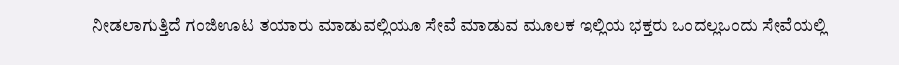ನೀಡಲಾಗುತ್ತಿದೆ ಗಂಜಿಊಟ ತಯಾರು ಮಾಡುವಲ್ಲಿಯೂ ಸೇವೆ ಮಾಡುವ ಮೂಲಕ ಇಲ್ಲಿಯ ಭಕ್ತರು ಒಂದಲ್ಲಒಂದು ಸೇವೆಯಲ್ಲಿ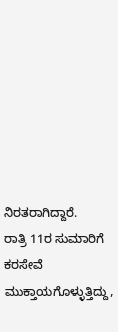ನಿರತರಾಗಿದ್ದಾರೆ.
ರಾತ್ರಿ 11ರ ಸುಮಾರಿಗೆ ಕರಸೇವೆ ಮುಕ್ತಾಯಗೊಳ್ಳುತ್ತಿದ್ದು,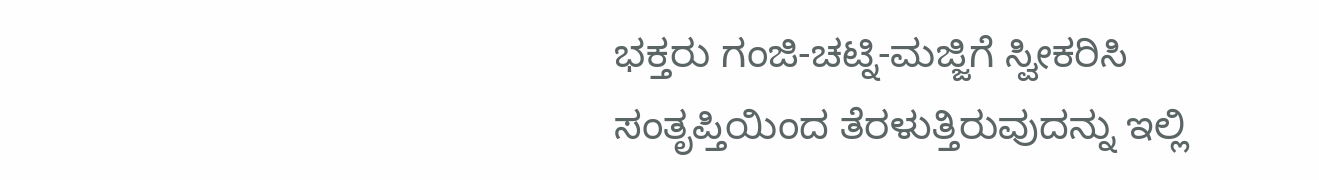ಭಕ್ತರು ಗಂಜಿ-ಚಟ್ನಿ-ಮಜ್ಜಿಗೆ ಸ್ವೀಕರಿಸಿ ಸಂತೃಪ್ತಿಯಿಂದ ತೆರಳುತ್ತಿರುವುದನ್ನು ಇಲ್ಲಿ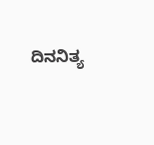ದಿನನಿತ್ಯ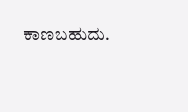ಕಾಣಬಹುದು.